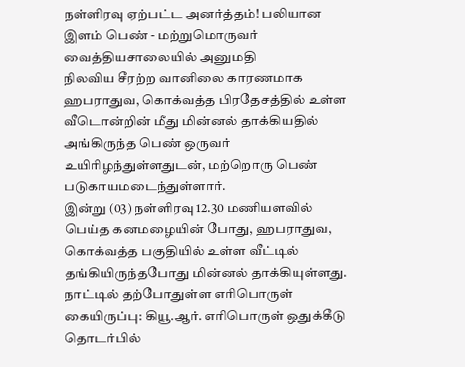நள்ளிரவு ஏற்பட்ட அனர்த்தம்! பலியான இளம் பெண் - மற்றுமொருவர் வைத்தியசாலையில் அனுமதி
நிலவிய சீரற்ற வானிலை காரணமாக ஹபராதுவ, கொக்வத்த பிரதேசத்தில் உள்ள வீடொன்றின் மீது மின்னல் தாக்கியதில் அங்கிருந்த பெண் ஒருவர் உயிரிழந்துள்ளதுடன், மற்றொரு பெண் படுகாயமடைந்துள்ளார்.
இன்று (03) நள்ளிரவு 12.30 மணியளவில் பெய்த கனமழையின் போது, ஹபராதுவ, கொக்வத்த பகுதியில் உள்ள வீட்டில் தங்கியிருந்தபோது மின்னல் தாக்கியுள்ளது.
நாட்டில் தற்போதுள்ள எரிபொருள் கையிருப்பு: கியூ.ஆர். எரிபொருள் ஒதுக்கீடு தொடர்பில்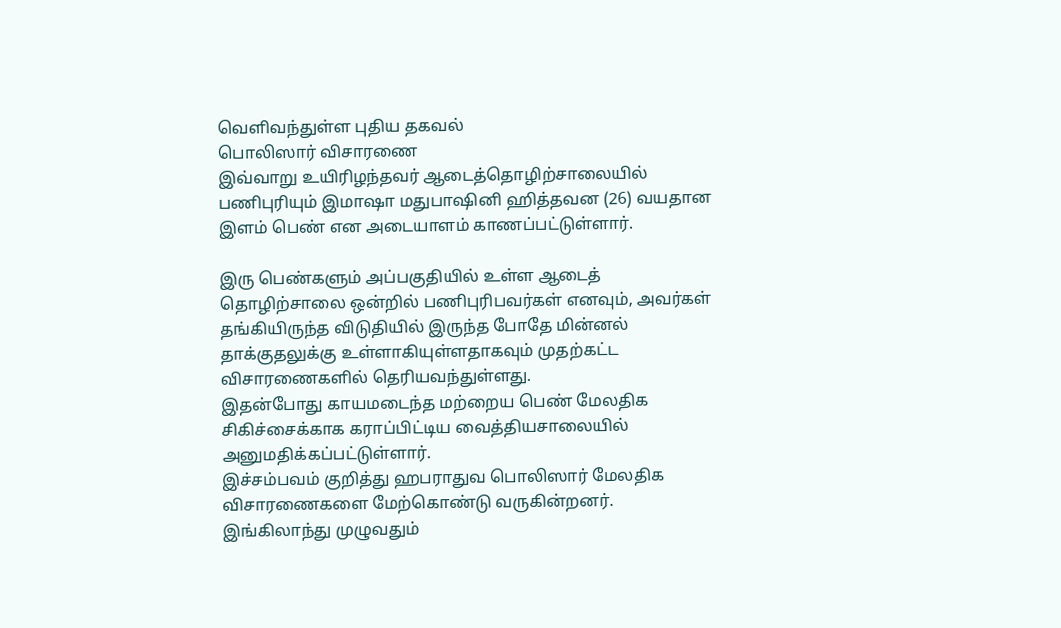வெளிவந்துள்ள புதிய தகவல்
பொலிஸார் விசாரணை
இவ்வாறு உயிரிழந்தவர் ஆடைத்தொழிற்சாலையில் பணிபுரியும் இமாஷா மதுபாஷினி ஹித்தவன (26) வயதான இளம் பெண் என அடையாளம் காணப்பட்டுள்ளார்.

இரு பெண்களும் அப்பகுதியில் உள்ள ஆடைத் தொழிற்சாலை ஒன்றில் பணிபுரிபவர்கள் எனவும், அவர்கள் தங்கியிருந்த விடுதியில் இருந்த போதே மின்னல் தாக்குதலுக்கு உள்ளாகியுள்ளதாகவும் முதற்கட்ட விசாரணைகளில் தெரியவந்துள்ளது.
இதன்போது காயமடைந்த மற்றைய பெண் மேலதிக சிகிச்சைக்காக கராப்பிட்டிய வைத்தியசாலையில் அனுமதிக்கப்பட்டுள்ளார்.
இச்சம்பவம் குறித்து ஹபராதுவ பொலிஸார் மேலதிக விசாரணைகளை மேற்கொண்டு வருகின்றனர்.
இங்கிலாந்து முழுவதும்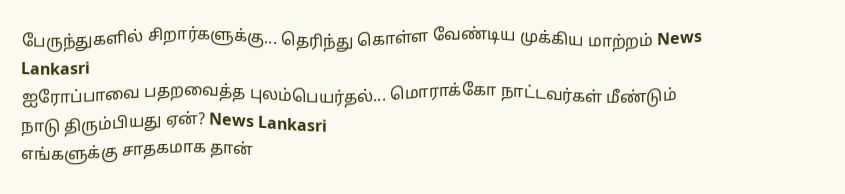பேருந்துகளில் சிறார்களுக்கு... தெரிந்து கொள்ள வேண்டிய முக்கிய மாற்றம் News Lankasri
ஐரோப்பாவை பதறவைத்த புலம்பெயர்தல்... மொராக்கோ நாட்டவர்கள் மீண்டும் நாடு திரும்பியது ஏன்? News Lankasri
எங்களுக்கு சாதகமாக தான்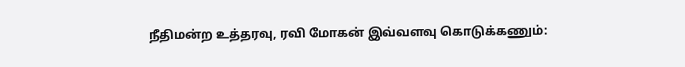நீதிமன்ற உத்தரவு, ரவி மோகன் இவ்வளவு கொடுக்கணும்: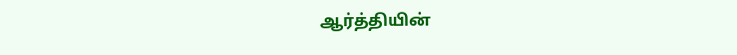ஆர்த்தியின்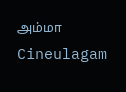அம்மா Cineulagam